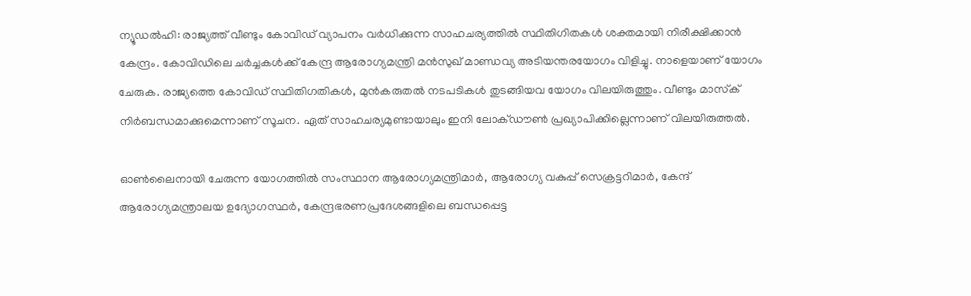ന്യൂഡൽഹി: രാജ്യത്ത് വീണ്ടും കോവിഡ് വ്യാപനം വർധിക്കുന്ന സാഹചര്യത്തിൽ സ്ഥിതിഗിതകൾ ശക്തമായി നിരീക്ഷിക്കാൻ കേന്ദ്രം. കോവിഡിലെ ചർച്ചകൾക്ക് കേന്ദ്ര ആരോഗ്യമന്ത്രി മൻസുഖ് മാണ്ഡവ്യ അടിയന്തരയോഗം വിളിച്ചു. നാളെയാണ് യോഗം ചേരുക. രാജ്യത്തെ കോവിഡ് സ്ഥിതിഗതികൾ, മുൻകരുതൽ നടപടികൾ തുടങ്ങിയവ യോഗം വിലയിരുത്തും. വീണ്ടും മാസ്‌ക് നിർബന്ധമാക്കുമെന്നാണ് സൂചന. ഏത് സാഹചര്യമുണ്ടായാലും ഇനി ലോക്ഡൗൺ പ്രഖ്യാപിക്കില്ലെന്നാണ് വിലയിരുത്തൽ.

ഓൺലൈനായി ചേരുന്ന യോഗത്തിൽ സംസ്ഥാന ആരോഗ്യമന്ത്രിമാർ, ആരോഗ്യ വകുപ്പ് സെക്രട്ടറിമാർ, കേന്ദ് ആരോഗ്യമന്ത്രാലയ ഉദ്യോഗസ്ഥർ, കേന്ദ്രഭരണപ്രദേശങ്ങളിലെ ബന്ധപ്പെട്ട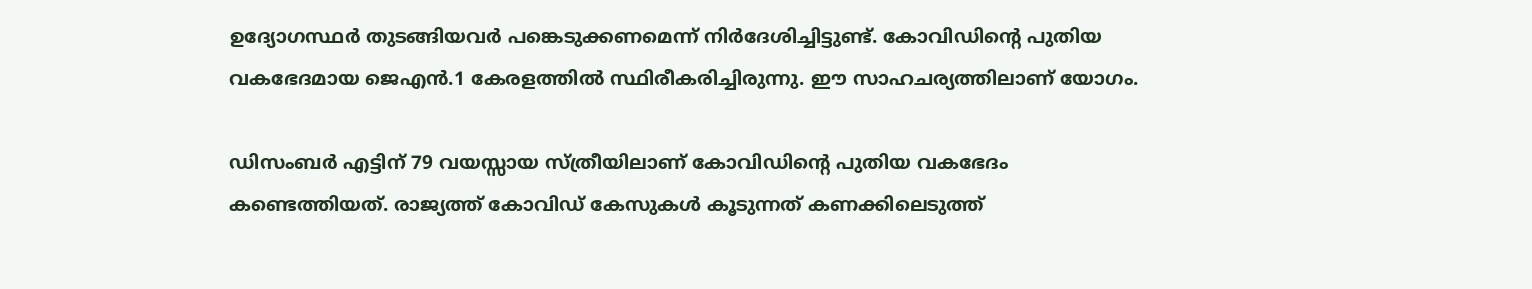ഉദ്യോഗസ്ഥർ തുടങ്ങിയവർ പങ്കെടുക്കണമെന്ന് നിർദേശിച്ചിട്ടുണ്ട്. കോവിഡിന്റെ പുതിയ വകഭേദമായ ജെഎൻ.1 കേരളത്തിൽ സ്ഥിരീകരിച്ചിരുന്നു. ഈ സാഹചര്യത്തിലാണ് യോഗം.

ഡിസംബർ എട്ടിന് 79 വയസ്സായ സ്ത്രീയിലാണ് കോവിഡിന്റെ പുതിയ വകഭേദം കണ്ടെത്തിയത്. രാജ്യത്ത് കോവിഡ് കേസുകൾ കൂടുന്നത് കണക്കിലെടുത്ത്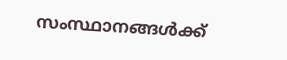സംസ്ഥാനങ്ങൾക്ക്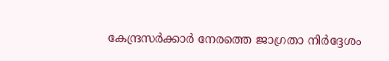കേന്ദ്രസർക്കാർ നേരത്തെ ജാഗ്രതാ നിർദ്ദേശം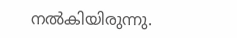നൽകിയിരുന്നു.